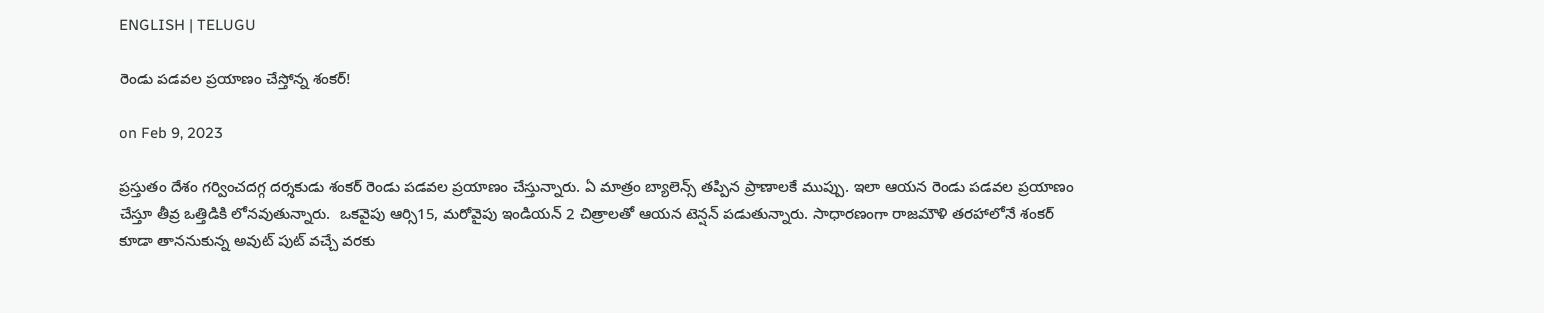ENGLISH | TELUGU

రెండు ప‌డ‌వ‌ల ప్ర‌యాణం చేస్తోన్న శంక‌ర్!

on Feb 9, 2023

ప్రస్తుతం దేశం గర్వించదగ్గ దర్శకుడు శంకర్ రెండు పడవల ప్రయాణం చేస్తున్నారు. ఏ మాత్రం బ్యాలెన్స్ తప్పిన ప్రాణాలకే ముప్పు. ఇలా ఆయ‌న రెండు ప‌డ‌వ‌ల ప్ర‌యాణం  చేస్తూ తీవ్ర ఒత్తిడికి లోనవుతున్నారు.  ఒకవైపు ఆర్సి15, మరోవైపు ఇండియన్ 2 చిత్రాలతో ఆయన టెన్షన్ పడుతున్నారు. సాధార‌ణంగా రాజ‌మౌళి త‌ర‌హాలోనే శంక‌ర్ కూడా తాన‌నుకున్న అవుట్ పుట్ వ‌చ్చే వ‌ర‌కు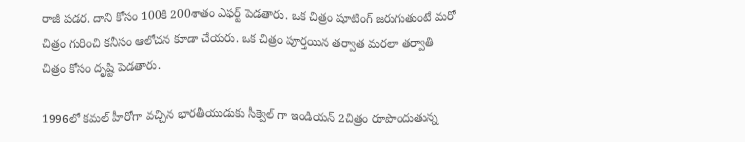రాజీ ప‌డ‌ర‌. దాని కోసం 100కి 200శాతం ఎఫ‌ర్ట్ పెడ‌తారు. ఒక చిత్రం షూటింగ్ జ‌రుగుతుంటే మ‌రో చిత్రం గురించి క‌నీసం ఆలోచ‌న కూడా చేయ‌రు. ఒక చిత్రం పూర్త‌యిన త‌ర్వాత మ‌ర‌లా త‌ర్వాతి చిత్రం కోసం దృష్టి పెడ‌తారు.

1996లో కమల్ హీరోగా వచ్చిన భారతీయుడుకు సీక్వెల్ గా ఇండియన్ 2చిత్రం రూపొందుతున్న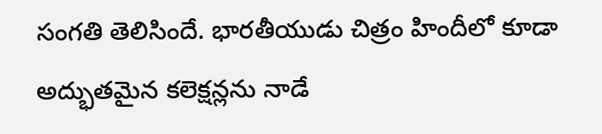సంగతి తెలిసిందే. భారతీయుడు చిత్రం హిందీలో కూడా అద్భుతమైన కలెక్షన్లను నాడే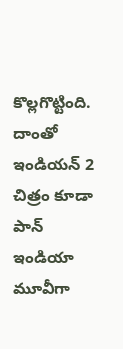కొల్లగొట్టింది. దాంతో ఇండియ‌న్ 2 చిత్రం కూడా  పాన్ ఇండియా మూవీగా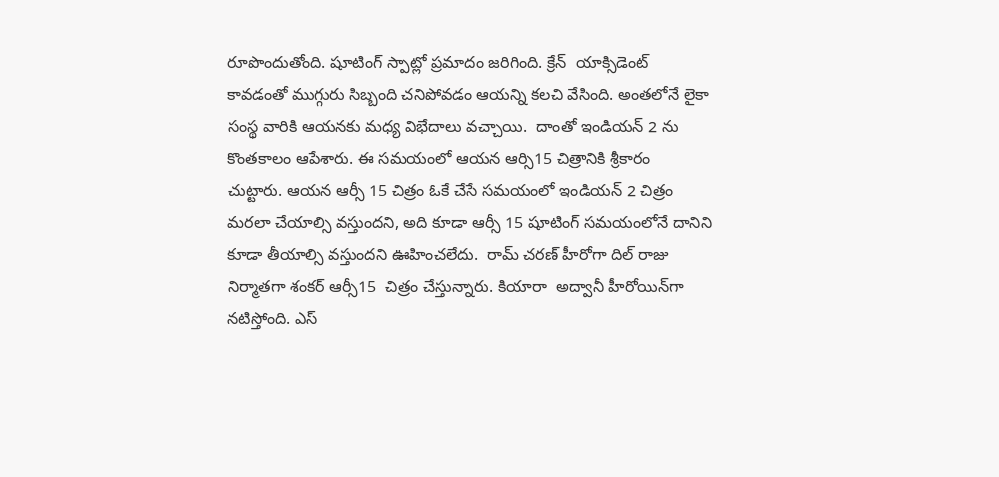రూపొందుతోంది. షూటింగ్ స్పాట్లో ప్రమాదం జ‌రిగింది. క్రేన్  యాక్సిడెంట్ కావడంతో ముగ్గురు సిబ్బంది చనిపోవడం ఆయ‌న్ని క‌ల‌చి వేసింది. అంత‌లోనే లైకా సంస్థ వారికి ఆయ‌న‌కు మధ్య విభేదాలు వ‌చ్చాయి.  దాంతో ఇండియన్ 2 ను కొంతకాలం ఆపేశారు. ఈ సమయంలో ఆయన ఆర్సి15 చిత్రానికి శ్రీ‌కారం  చుట్టారు. ఆయ‌న ఆర్సీ 15 చిత్రం ఓకే చేసే స‌మ‌యంలో ఇండియ‌న్ 2 చిత్రం మ‌ర‌లా చేయాల్సి వ‌స్తుంద‌ని, అది కూడా ఆర్సీ 15 షూటింగ్ స‌మ‌యంలోనే దానిని కూడా తీయాల్సి వ‌స్తుంద‌ని ఊహించ‌లేదు.  రామ్ చరణ్ హీరోగా దిల్ రాజు నిర్మాతగా శంకర్ ఆర్సీ15  చిత్రం చేస్తున్నారు. కియారా  అద్వానీ హీరోయిన్‌గా నటిస్తోంది. ఎస్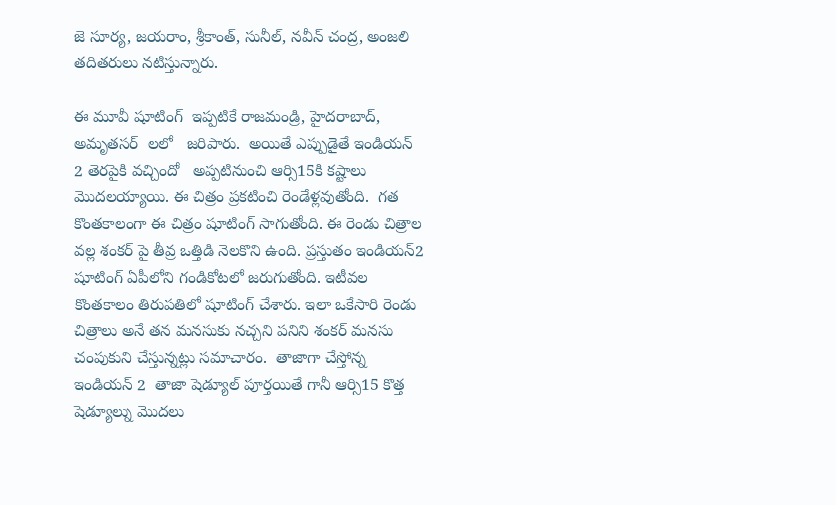జె సూర్య, జయరాం, శ్రీకాంత్, సునీల్, నవీన్ చంద్ర, అంజలి తదితరులు నటిస్తున్నారు.

ఈ మూవీ షూటింగ్  ఇప్పటికే రాజమండ్రి, హైదరాబాద్, అమృత‌స‌ర్  ల‌లో   జరిపారు.  అయితే ఎప్పుడైతే ఇండియ‌న్ 2 తెర‌పైకి వ‌చ్చిందో   అప్పటినుంచి ఆర్సి15కి కష్టాలు మొదలయ్యాయి. ఈ చిత్రం ప్ర‌క‌టించి రెండేళ్ల‌వుతోంది.  గత కొంతకాలంగా ఈ చిత్రం షూటింగ్ సాగుతోంది. ఈ రెండు చిత్రాల వల్ల శంకర్ పై తీవ్ర ఒత్తిడి నెలకొని ఉంది. ప్రస్తుతం ఇండియ‌న్2 షూటింగ్ ఏపీలోని గండికోటలో జరుగుతోంది. ఇటీవ‌ల కొంత‌కాలం తిరుప‌తిలో షూటింగ్ చేశారు. ఇలా ఒకేసారి రెండు చిత్రాలు అనే త‌న మ‌న‌సుకు న‌చ్చ‌ని ప‌నిని శంక‌ర్ మ‌న‌సు చంపుకుని చేస్తున్న‌ట్లు స‌మాచారం.  తాజాగా చేస్తోన్న ఇండియ‌న్ 2  తాజా షెడ్యూల్ పూర్తయితే గానీ ఆర్సి15 కొత్త షెడ్యూల్ను మొదలు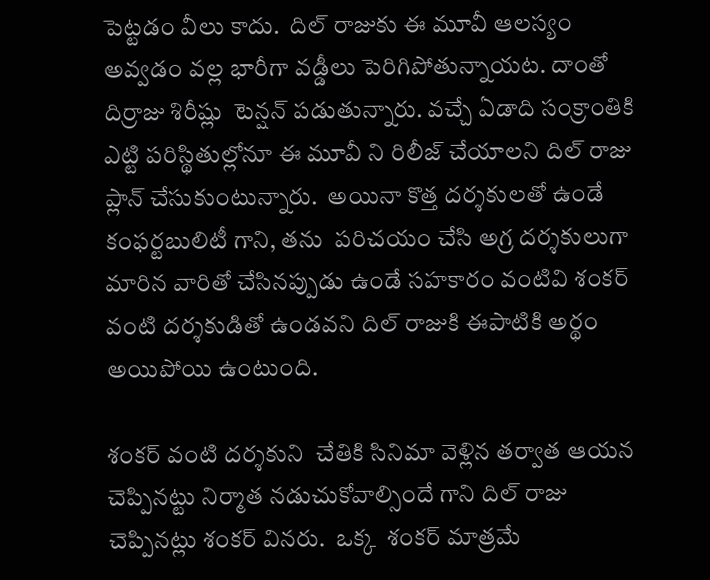పెట్ట‌డం వీలు కాదు.  దిల్ రాజుకు ఈ మూవీ ఆలస్యం అవ్వడం వల్ల భారీగా వడ్డీలు పెరిగిపోతున్నాయట. దాంతో దిర్రాజు శిరీష్లు  టెన్షన్ పడుతున్నారు. వచ్చే ఏడాది సంక్రాంతికి ఎట్టి పరిస్థితుల్లోనూ ఈ మూవీ ని రిలీజ్ చేయాలని దిల్ రాజు ప్లాన్ చేసుకుంటున్నారు.  అయినా కొత్త దర్శకులతో ఉండే కంఫర్టబులిటీ గాని, త‌ను  పరిచయం చేసి అగ్ర దర్శకులుగా మారిన వారితో చేసినప్పుడు ఉండే సహకారం వంటివి శంకర్ వంటి దర్శకుడితో ఉండవని దిల్ రాజుకి ఈపాటికి అర్థం అయిపోయి ఉంటుంది.

శంకర్ వంటి ద‌ర్శ‌కుని  చేతికి సినిమా వెళ్లిన తర్వాత ఆయన చెప్పినట్టు నిర్మాత నడుచుకోవాల్సిందే గాని దిల్ రాజు చెప్పిన‌ట్లు శంకర్ విన‌రు.  ఒక్క  శంకర్ మాత్ర‌మే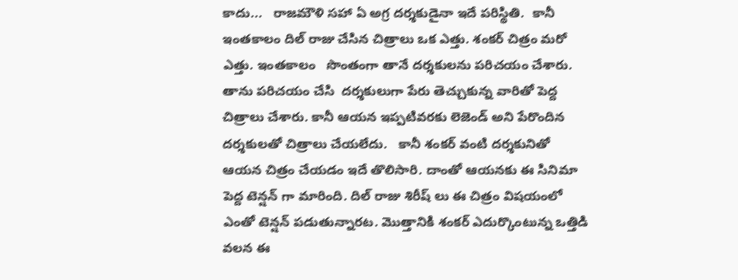కాదు...   రాజమౌళి స‌హా ఏ అగ్ర ద‌ర్శ‌కుడైనా ఇదే ప‌రిస్థితి.  కానీ ఇంతకాలం దిల్ రాజు చేసిన చిత్రాలు ఒక ఎత్తు. శంక‌ర్ చిత్రం మ‌రో ఎత్తు. ఇంత‌కాలం   సొంతంగా తానే దర్శకులను పరిచయం చేశారు. తాను పరిచయం చేసి  దర్శకులుగా పేరు తెచ్చుకున్న వారితో పెద్ద చిత్రాలు చేశారు. కానీ ఆయ‌న ఇప్ప‌టివ‌ర‌కు లెజెండ్ అని పేరొందిన ద‌ర్శ‌కుల‌తో చిత్రాలు చేయ‌లేదు.   కానీ శంకర్ వంటి దర్శకునితో ఆయన చిత్రం చేయడం ఇదే తొలిసారి. దాంతో ఆయనకు ఈ సినిమా పెద్ద టెన్షన్ గా మారింది. దిల్ రాజు శిరీష్ లు ఈ చిత్రం విషయంలో ఎంతో టెన్షన్ పడుతున్నారట. మొత్తానికి శంకర్ ఎదుర్కొంటున్న ఒత్తిడి వలన ఈ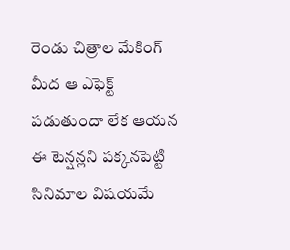రెండు చిత్రాల మేకింగ్ మీద ఆ ఎఫెక్ట్ పడుతుందా లేక ఆయన ఈ టెన్షన్లని పక్కనపెట్టి సినిమాల విషయమే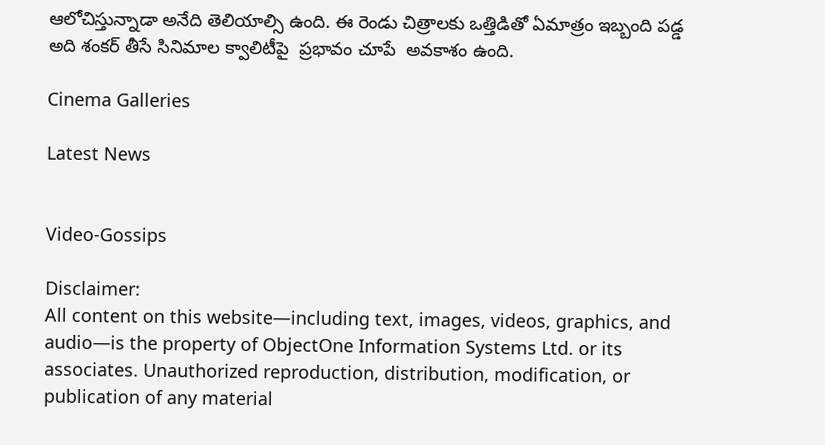ఆలోచిస్తున్నాడా అనేది తెలియాల్సి ఉంది. ఈ రెండు చిత్రాలకు ఒత్తిడితో ఏమాత్రం ఇబ్బంది పడ్డ అది శంకర్ తీసే సినిమాల క్వాలిటీపై  ప్రభావం చూపే  అవకాశం ఉంది.

Cinema Galleries

Latest News


Video-Gossips

Disclaimer:
All content on this website—including text, images, videos, graphics, and audio—is the property of ObjectOne Information Systems Ltd. or its associates. Unauthorized reproduction, distribution, modification, or publication of any material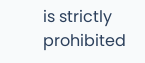is strictly prohibited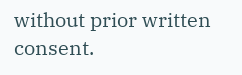without prior written consent.